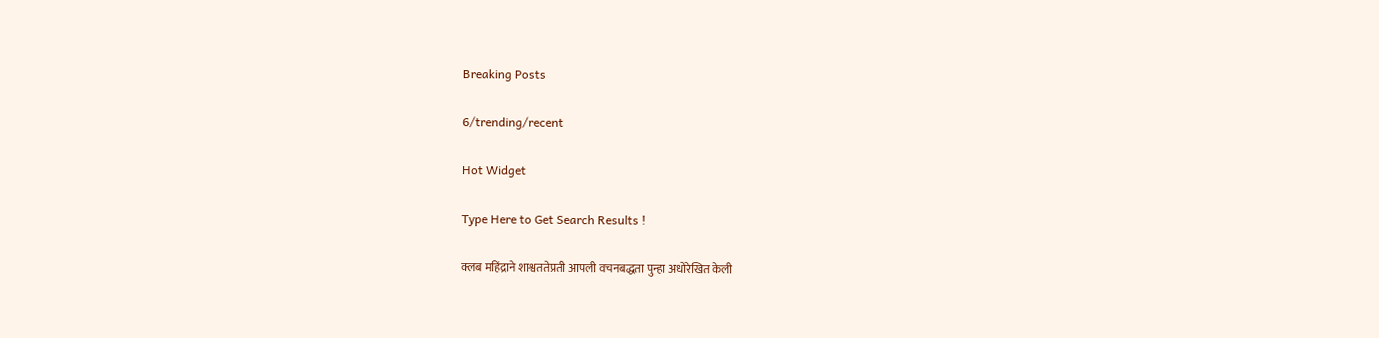Breaking Posts

6/trending/recent

Hot Widget

Type Here to Get Search Results !

क्लब महिंद्राने शाश्वततेप्रती आपली वचनबद्धता पुन्हा अधोरेखित केली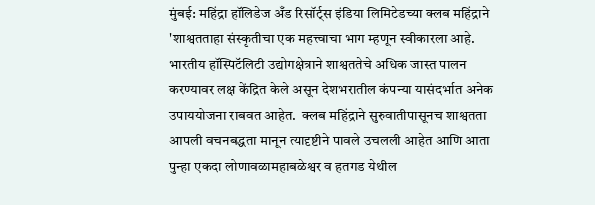मुंबई: महिंद्रा हॉलिडेज अँड रिसॉर्ट्स इंडिया लिमिटेडच्या क्लब महिंद्राने 'शाश्वतताहा संस्कृतीचा एक महत्त्वाचा भाग म्हणून स्वीकारला आहे. भारतीय हॉस्पिटॅलिटी उद्योगक्षेत्राने शाश्वततेचे अधिक जास्त पालन करण्यावर लक्ष केंद्रित केले असून देशभरातील कंपन्या यासंदर्भात अनेक उपाययोजना राबवत आहेत.  क्लब महिंद्राने सुरुवातीपासूनच शाश्वतता आपली वचनबद्धता मानून त्यादृष्टीने पावले उचलली आहेत आणि आता पुन्हा एकदा लोणावळामहाबळेश्वर व हतगड येथील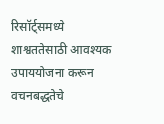रिसॉर्ट्समध्ये शाश्वततेसाठी आवश्यक उपाययोजना करून वचनबद्धतेचे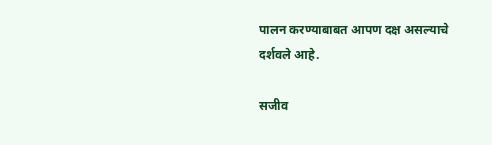पालन करण्याबाबत आपण दक्ष असल्याचे दर्शवले आहे.

सजीव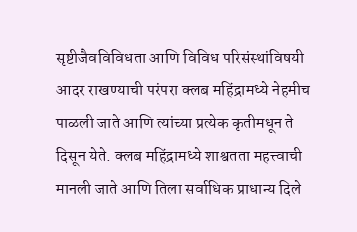सृष्टीजैवविविधता आणि विविध परिसंस्थांविषयी आदर राखण्याची परंपरा क्लब महिंद्रामध्ये नेहमीच पाळली जाते आणि त्यांच्या प्रत्येक कृतीमधून ते दिसून येते. क्लब महिंद्रामध्ये शाश्वतता महत्त्वाची मानली जाते आणि तिला सर्वाधिक प्राधान्य दिले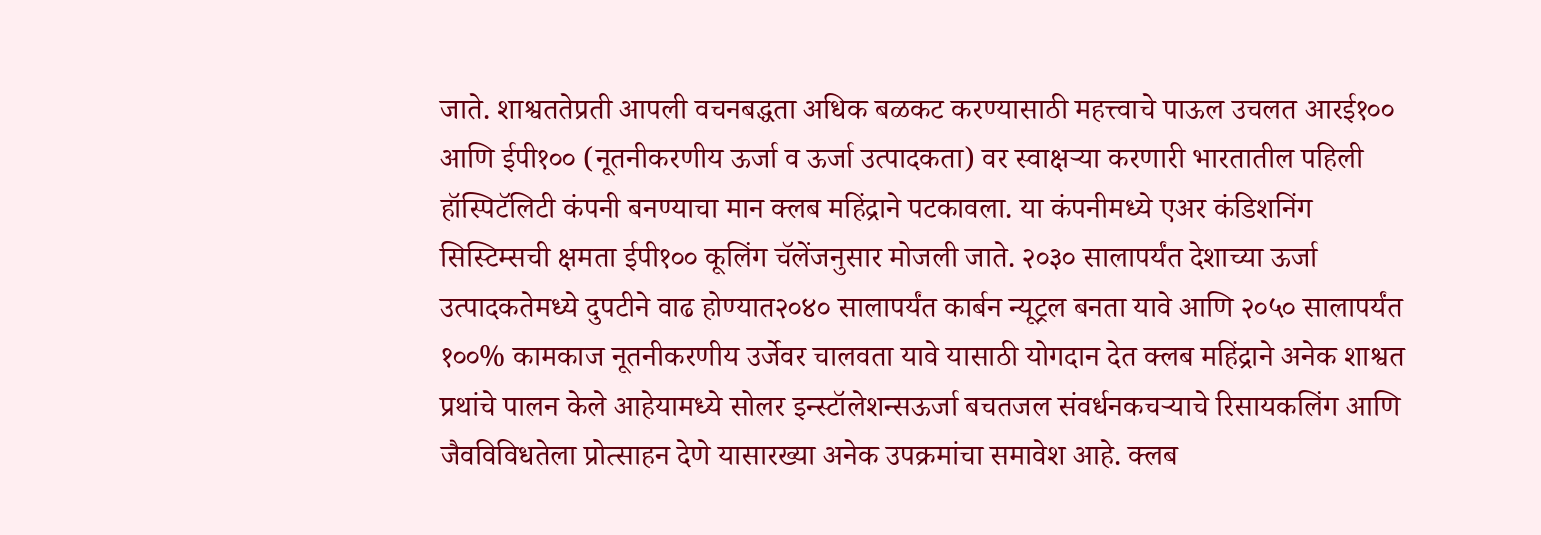जाते. शाश्वततेप्रती आपली वचनबद्धता अधिक बळकट करण्यासाठी महत्त्वाचे पाऊल उचलत आरई१०० आणि ईपी१०० (नूतनीकरणीय ऊर्जा व ऊर्जा उत्पादकता) वर स्वाक्षऱ्या करणारी भारतातील पहिली हॉस्पिटॅलिटी कंपनी बनण्याचा मान क्लब महिंद्राने पटकावला. या कंपनीमध्ये एअर कंडिशनिंग सिस्टिम्सची क्षमता ईपी१०० कूलिंग चॅलेंजनुसार मोजली जाते. २०३० सालापर्यंत देशाच्या ऊर्जा उत्पादकतेमध्ये दुपटीने वाढ होण्यात२०४० सालापर्यंत कार्बन न्यूट्रल बनता यावे आणि २०५० सालापर्यंत १००% कामकाज नूतनीकरणीय उर्जेवर चालवता यावे यासाठी योगदान देत क्लब महिंद्राने अनेक शाश्वत प्रथांचे पालन केले आहेयामध्ये सोलर इन्स्टॉलेशन्सऊर्जा बचतजल संवर्धनकचऱ्याचे रिसायकलिंग आणि जैवविविधतेला प्रोत्साहन देणे यासारख्या अनेक उपक्रमांचा समावेश आहे. क्लब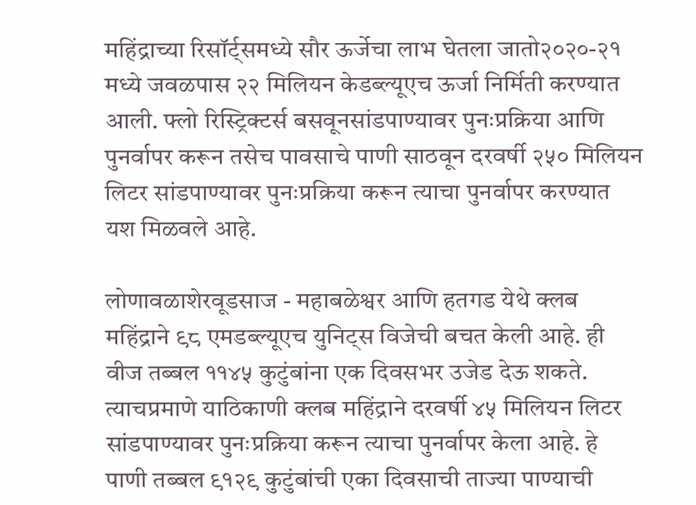महिंद्राच्या रिसॉर्ट्समध्ये सौर ऊर्जेचा लाभ घेतला जातो२०२०-२१ मध्ये जवळपास २२ मिलियन केडब्ल्यूएच ऊर्जा निर्मिती करण्यात आली. फ्लो रिस्ट्रिक्टर्स बसवूनसांडपाण्यावर पुनःप्रक्रिया आणि पुनर्वापर करून तसेच पावसाचे पाणी साठवून दरवर्षी २५० मिलियन लिटर सांडपाण्यावर पुनःप्रक्रिया करून त्याचा पुनर्वापर करण्यात यश मिळवले आहे.

लोणावळाशेरवूडसाज - महाबळेश्वर आणि हतगड येथे क्लब महिंद्राने ९८ एमडब्ल्यूएच युनिट्स विजेची बचत केली आहे. ही वीज तब्बल ११४५ कुटुंबांना एक दिवसभर उजेड देऊ शकते. त्याचप्रमाणे याठिकाणी क्लब महिंद्राने दरवर्षी ४५ मिलियन लिटर सांडपाण्यावर पुनःप्रक्रिया करून त्याचा पुनर्वापर केला आहे. हे पाणी तब्बल ९१२९ कुटुंबांची एका दिवसाची ताज्या पाण्याची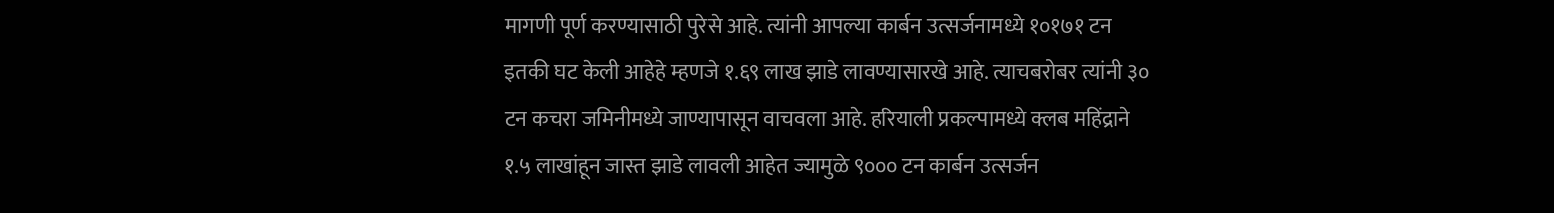मागणी पूर्ण करण्यासाठी पुरेसे आहे. त्यांनी आपल्या कार्बन उत्सर्जनामध्ये १०१७१ टन इतकी घट केली आहेहे म्हणजे १.६९ लाख झाडे लावण्यासारखे आहे. त्याचबरोबर त्यांनी ३० टन कचरा जमिनीमध्ये जाण्यापासून वाचवला आहे. हरियाली प्रकल्पामध्ये क्लब महिंद्राने १.५ लाखांहून जास्त झाडे लावली आहेत ज्यामुळे ९००० टन कार्बन उत्सर्जन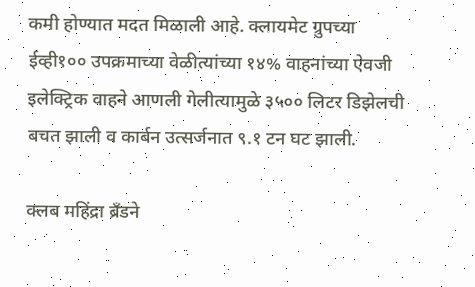कमी होण्यात मदत मिळाली आहे. क्लायमेट ग्रुपच्या ईव्ही१०० उपक्रमाच्या वेळीत्यांच्या १४% वाहनांच्या ऐवजी इलेक्ट्रिक वाहने आणली गेलीत्यामुळे ३५०० लिटर डिझेलची बचत झाली व कार्बन उत्सर्जनात ९.१ टन घट झाली.

क्लब महिंद्रा ब्रँडने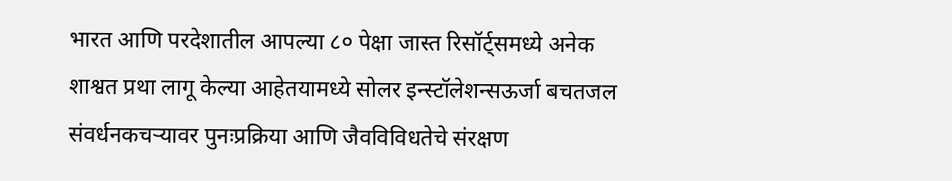भारत आणि परदेशातील आपल्या ८० पेक्षा जास्त रिसॉर्ट्समध्ये अनेक शाश्वत प्रथा लागू केल्या आहेतयामध्ये सोलर इन्स्टॉलेशन्सऊर्जा बचतजल संवर्धनकचऱ्यावर पुनःप्रक्रिया आणि जैवविविधतेचे संरक्षण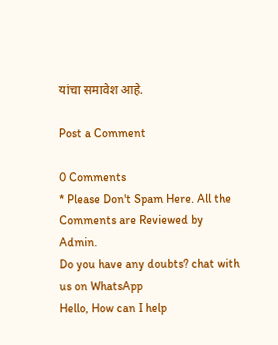यांचा समावेश आहे.

Post a Comment

0 Comments
* Please Don't Spam Here. All the Comments are Reviewed by Admin.
Do you have any doubts? chat with us on WhatsApp
Hello, How can I help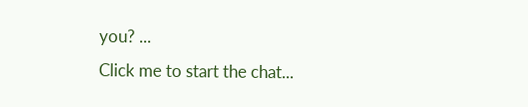you? ...
Click me to start the chat...